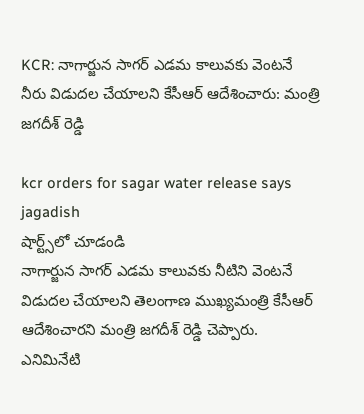KCR: నాగార్జున సాగ‌ర్ ఎడ‌మ కాలువ‌కు వెంట‌నే నీరు విడుద‌ల చేయాల‌ని కేసీఆర్ ఆదేశించారు: మంత్రి జ‌గ‌దీశ్ రెడ్డి

kcr orders for sagar water release says jagadish
షార్ట్స్‌లో చూడండి
నాగార్జున సాగ‌ర్ ఎడ‌మ కాలువ‌కు నీటిని వెంట‌నే విడుద‌ల చేయాల‌ని తెలంగాణ ముఖ్య‌మంత్రి కేసీఆర్ ఆదేశించార‌ని మంత్రి జ‌గ‌దీశ్ రెడ్డి చెప్పారు. ఎనిమినేటి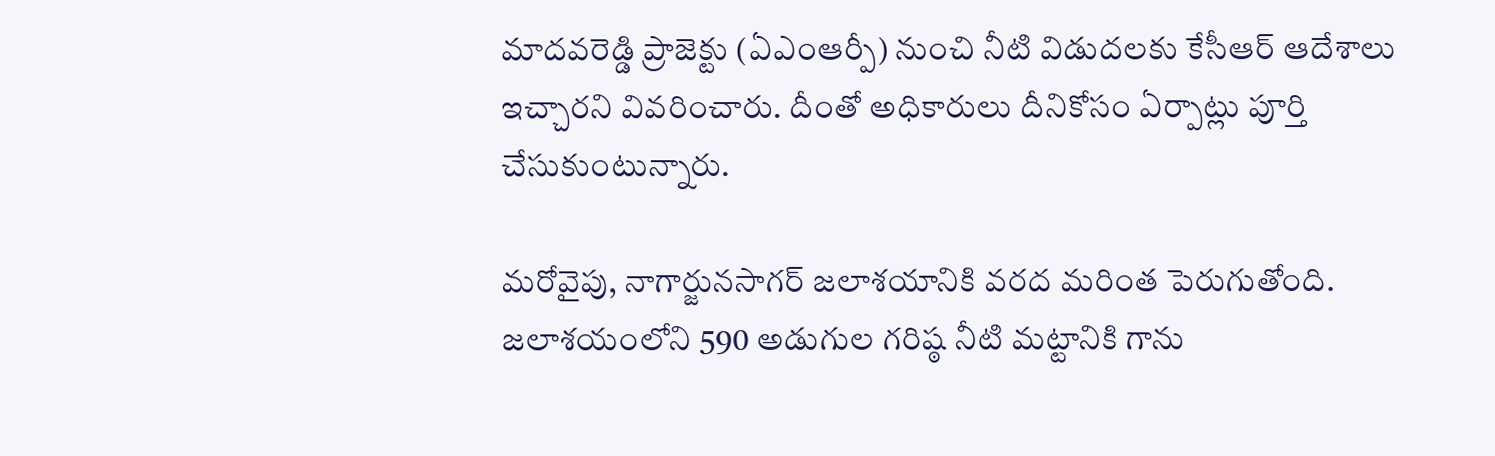మాద‌వ‌రెడ్డి ప్రాజెక్టు (ఏఎంఆర్పీ) నుంచి నీటి విడుద‌ల‌కు కేసీఆర్ ఆదేశాలు ఇచ్చార‌ని వివ‌రించారు. దీంతో అధికారులు దీనికోసం ఏర్పాట్లు పూర్తి చేసుకుంటున్నారు.

మ‌రోవైపు, నాగార్జునసాగర్ జలాశయానికి వరద మరింత పెరుగుతోంది. జ‌లాశ‌యంలోని 590 అడుగుల గరిష్ఠ నీటి మట్టానికి గాను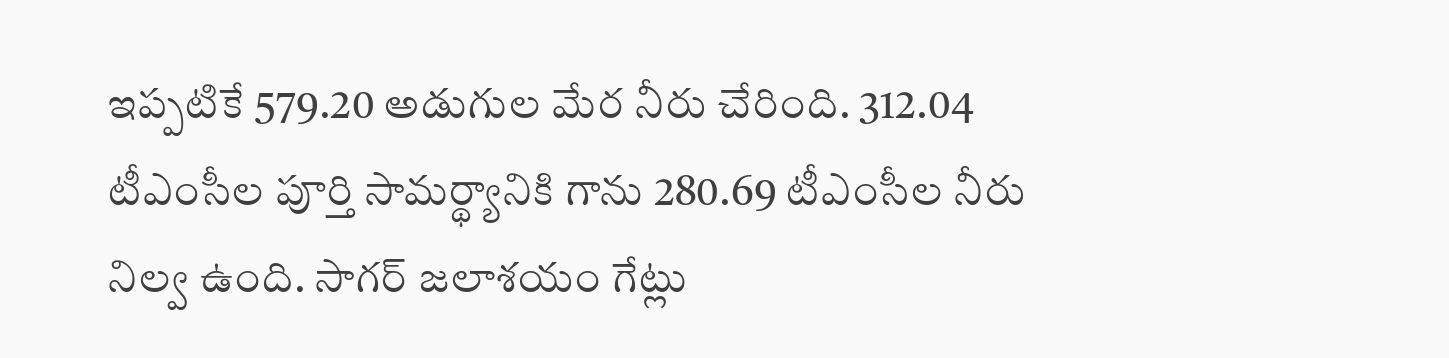ఇప్ప‌టికే 579.20 అడుగుల మేర నీరు చేరింది. 312.04 టీఎంసీల పూర్తి సామర్థ్యానికి గాను 280.69 టీఎంసీల నీరు నిల్వ ఉంది. సాగర్ జలాశయం గేట్లు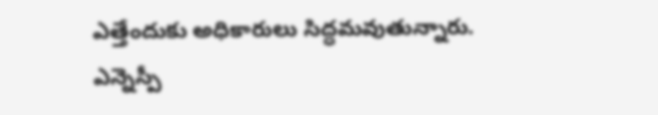ఎత్తేందుకు అధికారులు సిద్ధ‌మ‌వుతున్నారు. ఎన్నెస్పీ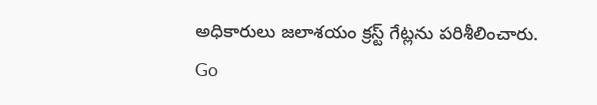అధికారులు జలాశయం క్రస్ట్ గేట్లను పరిశీలించారు.
Go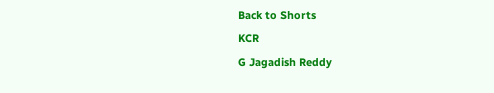Back to Shorts
KCR
G Jagadish Reddy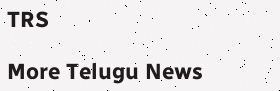TRS

More Telugu News